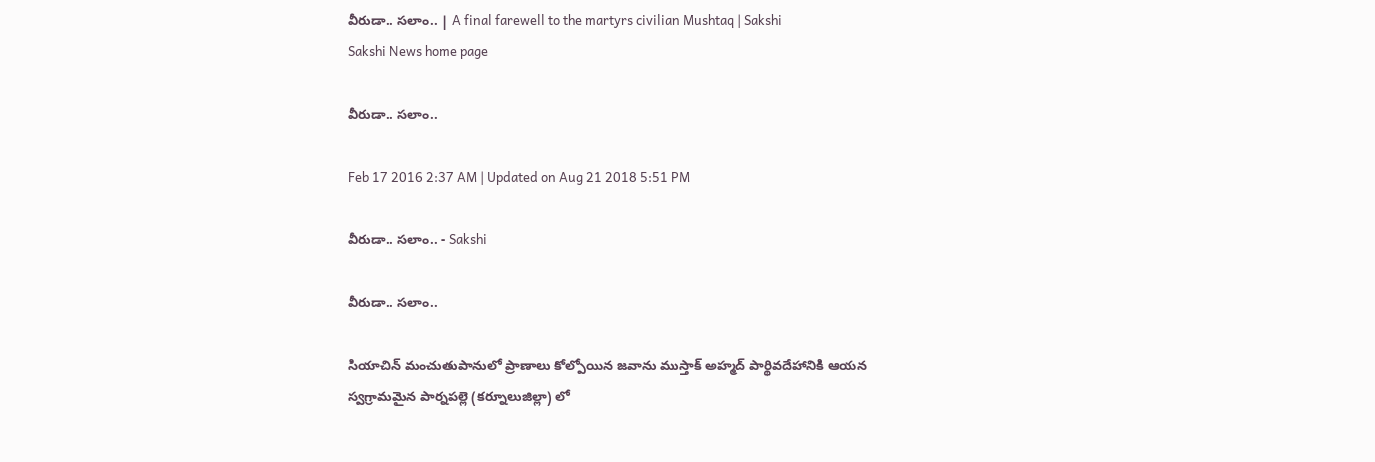వీరుడా.. సలాం.. | A final farewell to the martyrs civilian Mushtaq | Sakshi
Sakshi News home page

వీరుడా.. సలాం..

Feb 17 2016 2:37 AM | Updated on Aug 21 2018 5:51 PM

వీరుడా.. సలాం.. - Sakshi

వీరుడా.. సలాం..

సియాచిన్ మంచుతుపానులో ప్రాణాలు కోల్పోయిన జవాను ముస్తాక్ అహ్మద్ పార్థివదేహానికి ఆయన స్వగ్రామమైన పార్నపల్లె (కర్నూలుజిల్లా) లో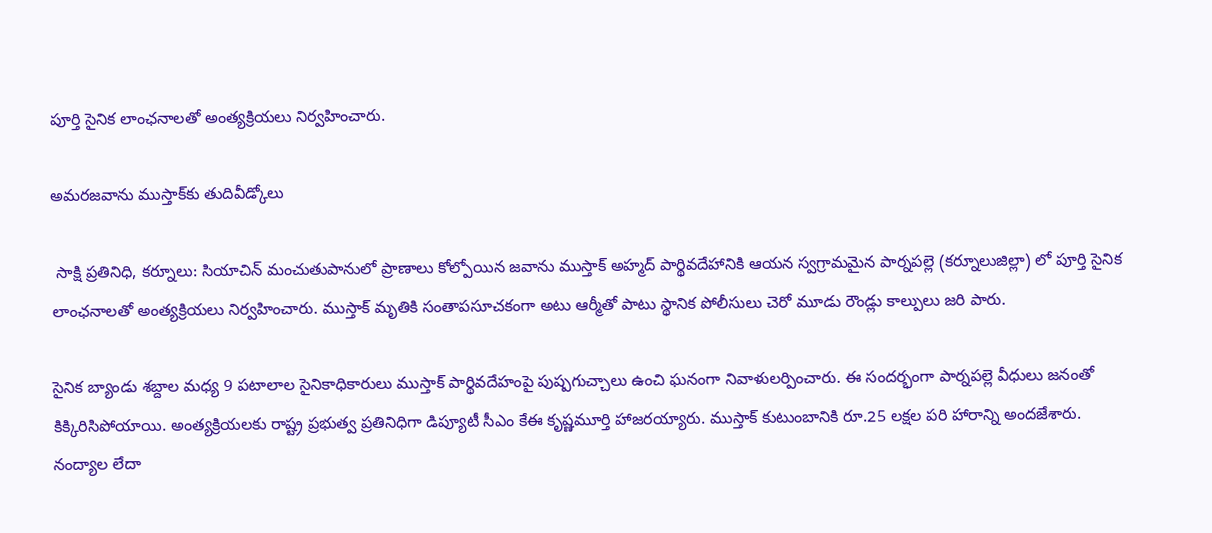పూర్తి సైనిక లాంఛనాలతో అంత్యక్రియలు నిర్వహించారు.

అమరజవాను ముస్తాక్‌కు తుదివీడ్కోలు

 సాక్షి ప్రతినిధి, కర్నూలు: సియాచిన్ మంచుతుపానులో ప్రాణాలు కోల్పోయిన జవాను ముస్తాక్ అహ్మద్ పార్థివదేహానికి ఆయన స్వగ్రామమైన పార్నపల్లె (కర్నూలుజిల్లా) లో పూర్తి సైనిక లాంఛనాలతో అంత్యక్రియలు నిర్వహించారు. ముస్తాక్ మృతికి సంతాపసూచకంగా అటు ఆర్మీతో పాటు స్థానిక పోలీసులు చెరో మూడు రౌండ్లు కాల్పులు జరి పారు.

సైనిక బ్యాండు శబ్దాల మధ్య 9 పటాలాల సైనికాధికారులు ముస్తాక్ పార్థివదేహంపై పుష్పగుచ్చాలు ఉంచి ఘనంగా నివాళులర్పించారు. ఈ సందర్భంగా పార్నపల్లె వీధులు జనంతో కిక్కిరిసిపోయాయి. అంత్యక్రియలకు రాష్ట్ర ప్రభుత్వ ప్రతినిధిగా డిప్యూటీ సీఎం కేఈ కృష్ణమూర్తి హాజరయ్యారు. ముస్తాక్ కుటుంబానికి రూ.25 లక్షల పరి హారాన్ని అందజేశారు. నంద్యాల లేదా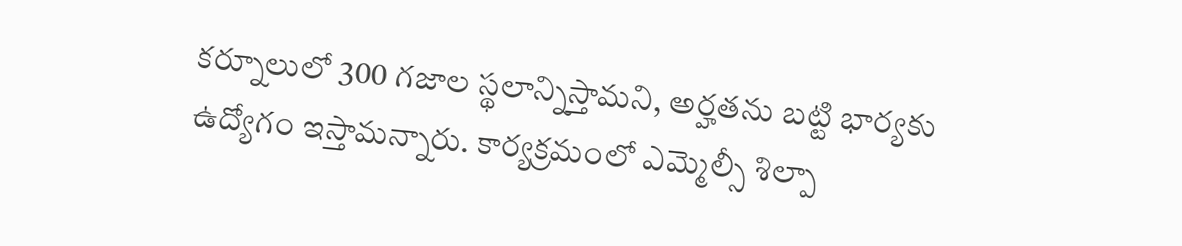కర్నూలులో 300 గజాల స్థలాన్నిస్తామని, అర్హతను బట్టి భార్యకు ఉద్యోగం ఇస్తామన్నారు. కార్యక్రమంలో ఎమ్మెల్సీ శిల్పా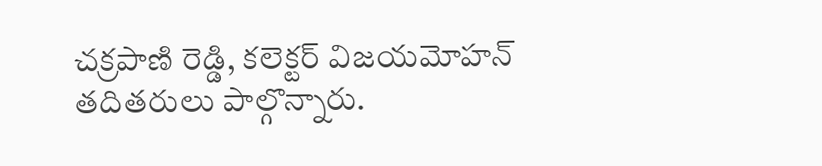చక్రపాణి రెడ్డి, కలెక్టర్ విజయమోహన్ తదితరులు పాల్గొన్నారు.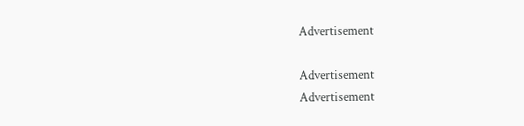Advertisement

Advertisement
Advertisement